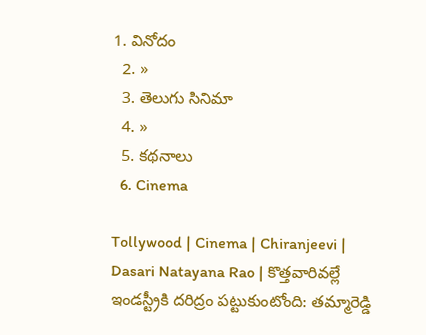1. వినోదం
  2. »
  3. తెలుగు సినిమా
  4. »
  5. కథనాలు
  6. Cinema

Tollywood | Cinema | Chiranjeevi | Dasari Natayana Rao | కొత్తవారివల్లే ఇండస్ట్రీకి దరిద్రం పట్టుకుంటోంది: తమ్మారెడ్డి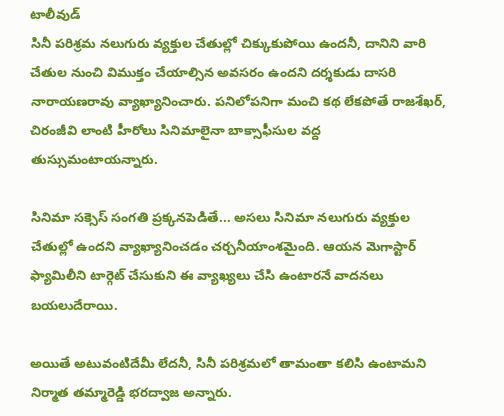టాలీవుడ్
సినీ పరిశ్రమ నలుగురు వ్యక్తుల చేతుల్లో చిక్కుకుపోయి ఉందనీ, దానిని వారి చేతుల నుంచి విముక్తం చేయాల్సిన అవసరం ఉందని దర్శకుడు దాసరి నారాయణరావు వ్యాఖ్యానించారు. పనిలోపనిగా మంచి కథ లేకపోతే రాజశేఖర్, చిరంజీవి లాంటి హీరోలు సినిమాలైనా బాక్సాఫీసుల వద్ద తుస్సుమంటాయన్నారు.

సినిమా సక్సెస్ సంగతి ప్రక్కనపెడితే... అసలు సినిమా నలుగురు వ్యక్తుల చేతుల్లో ఉందని వ్యాఖ్యానించడం చర్చనీయాంశమైంది. ఆయన మెగాస్టార్ ఫ్యామిలీని టార్గెట్ చేసుకుని ఈ వ్యాఖ్యలు చేసి ఉంటారనే వాదనలు బయలుదేరాయి.

అయితే అటువంటిదేమీ లేదనీ, సినీ పరిశ్రమలో తామంతా కలిసి ఉంటామని నిర్మాత తమ్మారెడ్డి భరద్వాజ అన్నారు.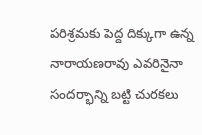పరిశ్రమకు పెద్ద దిక్కుగా ఉన్న నారాయణరావు ఎవరినైనా సందర్భాన్ని బట్టి చురకలు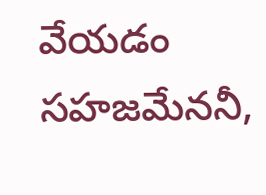వేయడం సహజమేననీ,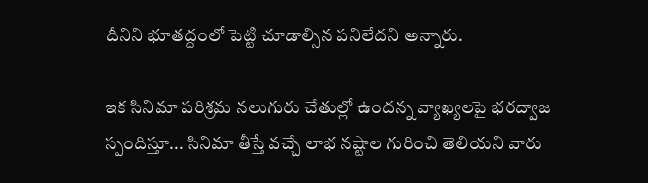దీనిని భూతద్దంలో పెట్టి చూడాల్సిన పనిలేదని అన్నారు.

ఇక సినిమా పరిశ్రమ నలుగురు చేతుల్లో ఉందన్న వ్యాఖ్యలపై భరద్వాజ స్పందిస్తూ... సినిమా తీస్తే వచ్చే లాభ నష్టాల గురించి తెలియని వారు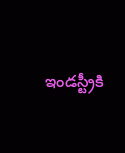ఇండస్ట్రీకి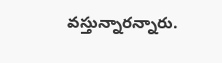వస్తున్నారన్నారు.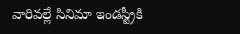వారివల్లే సినిమా ఇండస్ట్రీకి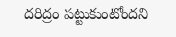దరిద్రం పట్టుకుంటోందని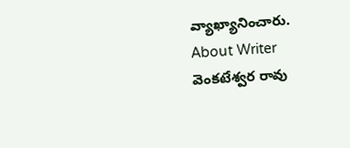వ్యాఖ్యానించారు.
About Writer
వెంకటేశ్వర రావు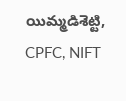యిమ్మడిశెట్టి, CPFC, NIFT